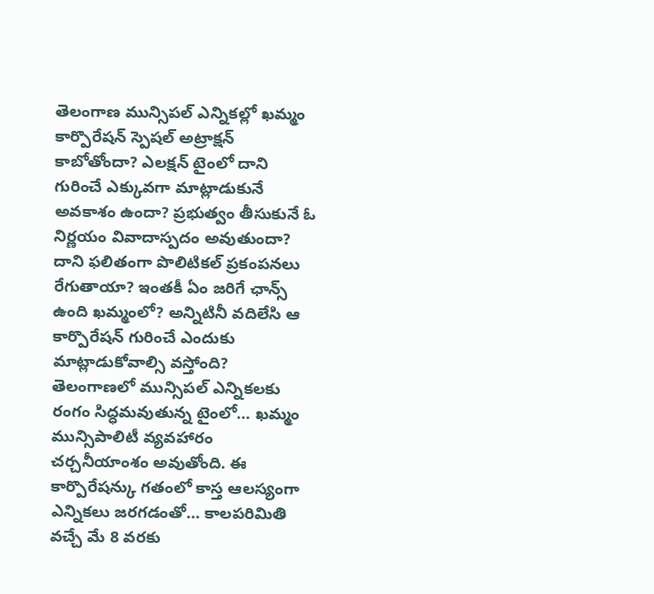తెలంగాణ మున్సిపల్ ఎన్నికల్లో ఖమ్మం కార్పొరేషన్ స్పెషల్ అట్రాక్షన్ కాబోతోందా? ఎలక్షన్ టైంలో దాని గురించే ఎక్కువగా మాట్లాడుకునే అవకాశం ఉందా? ప్రభుత్వం తీసుకునే ఓ నిర్ణయం వివాదాస్పదం అవుతుందా? దాని ఫలితంగా పొలిటికల్ ప్రకంపనలు రేగుతాయా? ఇంతకీ ఏం జరిగే ఛాన్స్ ఉంది ఖమ్మంలో? అన్నిటినీ వదిలేసి ఆ కార్పొరేషన్ గురించే ఎందుకు మాట్లాడుకోవాల్సి వస్తోంది?
తెలంగాణలో మున్సిపల్ ఎన్నికలకు రంగం సిద్ధమవుతున్న టైంలో… ఖమ్మం మున్సిపాలిటీ వ్యవహారం చర్చనీయాంశం అవుతోంది. ఈ కార్పొరేషన్కు గతంలో కాస్త ఆలస్యంగా ఎన్నికలు జరగడంతో… కాలపరిమితి వచ్చే మే 8 వరకు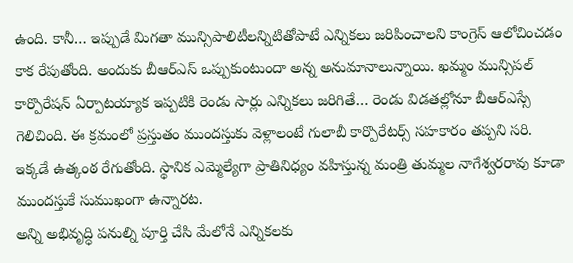ఉంది. కానీ… ఇప్పుడే మిగతా మున్సిపాలిటీలన్నిటితోపాటే ఎన్నికలు జరిపించాలని కాంగ్రెస్ ఆలోచించడం కాక రేపుతోంది. అందుకు బీఆర్ఎస్ ఒప్పుకుంటుందా అన్న అనుమానాలున్నాయి. ఖమ్మం మున్సిపల్ కార్పొరేషన్ ఏర్పాటయ్యాక ఇప్పటికి రెండు సార్లు ఎన్నికలు జరిగితే… రెండు విడతల్లోనూ బీఆర్ఎస్సే గెలిచింది. ఈ క్రమంలో ప్రస్తుతం ముందస్తుకు వెళ్లాలంటే గులాబీ కార్పొరేటర్స్ సహకారం తప్పని సరి. ఇక్కడే ఉత్కంఠ రేగుతోంది. స్థానిక ఎమ్మెల్యేగా ప్రాతినిధ్యం వహిస్తున్న మంత్రి తుమ్మల నాగేశ్వరరావు కూడా ముందస్తుకే సుముఖంగా ఉన్నారట.
అన్ని అభివృద్ధి పనుల్ని పూర్తి చేసి మేలోనే ఎన్నికలకు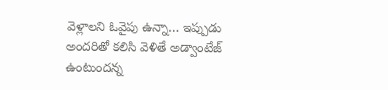వెళ్లాలని ఓవైపు ఉన్నా… ఇప్పుడు అందరితో కలిసి వెళితే అడ్వాంటేజ్ ఉంటుందన్న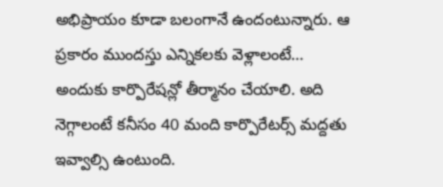అభిప్రాయం కూడా బలంగానే ఉందంటున్నారు. ఆ ప్రకారం ముందస్తు ఎన్నికలకు వెళ్లాలంటే… అందుకు కార్పొరేషన్లో తీర్మానం చేయాలి. అది నెగ్గాలంటే కనీసం 40 మంది కార్పొరేటర్స్ మద్దతు ఇవ్వాల్సి ఉంటుంది.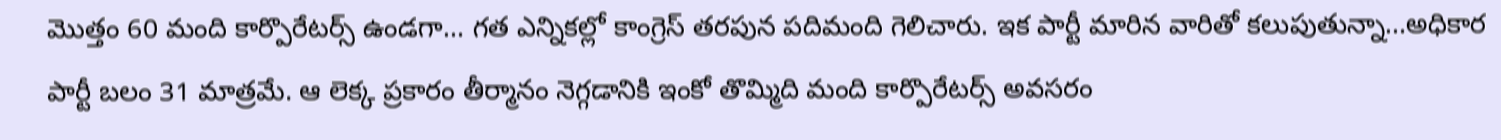మొత్తం 60 మంది కార్పొరేటర్స్ ఉండగా… గత ఎన్నికల్లో కాంగ్రెస్ తరపున పదిమంది గెలిచారు. ఇక పార్టీ మారిన వారితో కలుపుతున్నా…అధికార పార్టీ బలం 31 మాత్రమే. ఆ లెక్క ప్రకారం తీర్మానం నెగ్గడానికి ఇంకో తొమ్మిది మంది కార్పొరేటర్స్ అవసరం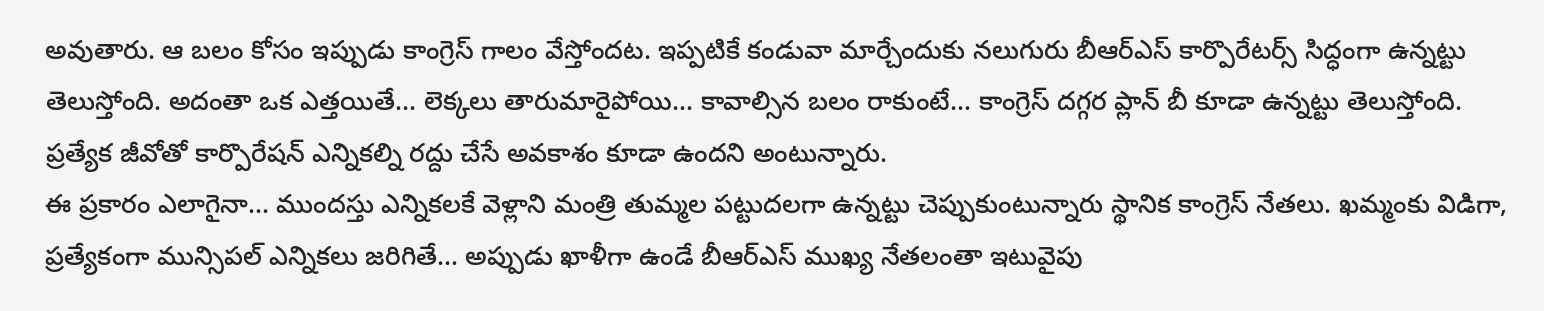అవుతారు. ఆ బలం కోసం ఇప్పుడు కాంగ్రెస్ గాలం వేస్తోందట. ఇప్పటికే కండువా మార్చేందుకు నలుగురు బీఆర్ఎస్ కార్పొరేటర్స్ సిద్ధంగా ఉన్నట్టు తెలుస్తోంది. అదంతా ఒక ఎత్తయితే… లెక్కలు తారుమారైపోయి… కావాల్సిన బలం రాకుంటే… కాంగ్రెస్ దగ్గర ప్లాన్ బీ కూడా ఉన్నట్టు తెలుస్తోంది. ప్రత్యేక జీవోతో కార్పొరేషన్ ఎన్నికల్ని రద్దు చేసే అవకాశం కూడా ఉందని అంటున్నారు.
ఈ ప్రకారం ఎలాగైనా… ముందస్తు ఎన్నికలకే వెళ్లాని మంత్రి తుమ్మల పట్టుదలగా ఉన్నట్టు చెప్పుకుంటున్నారు స్థానిక కాంగ్రెస్ నేతలు. ఖమ్మంకు విడిగా, ప్రత్యేకంగా మున్సిపల్ ఎన్నికలు జరిగితే… అప్పుడు ఖాళీగా ఉండే బీఆర్ఎస్ ముఖ్య నేతలంతా ఇటువైపు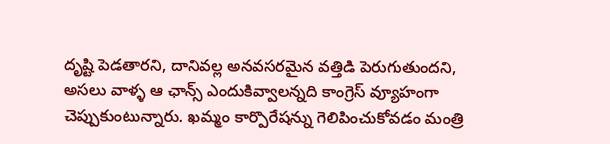దృష్టి పెడతారని, దానివల్ల అనవసరమైన వత్తిడి పెరుగుతుందని, అసలు వాళ్ళ ఆ ఛాన్స్ ఎందుకివ్వాలన్నది కాంగ్రెస్ వ్యూహంగా చెప్పుకుంటున్నారు. ఖమ్మం కార్పొరేషన్ను గెలిపించుకోవడం మంత్రి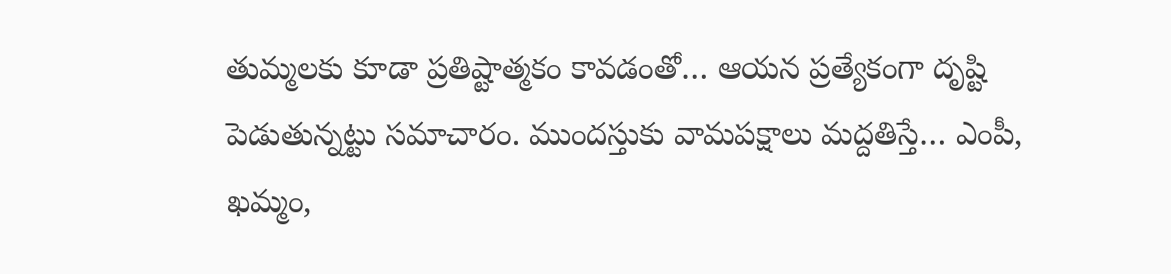తుమ్మలకు కూడా ప్రతిష్టాత్మకం కావడంతో… ఆయన ప్రత్యేకంగా దృష్టి పెడుతున్నట్టు సమాచారం. ముందస్తుకు వామపక్షాలు మద్దతిస్తే… ఎంపీ, ఖమ్మం,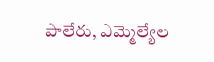పాలేరు, ఎమ్మెల్యేల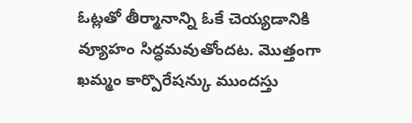ఓట్లతో తీర్మానాన్ని ఓకే చెయ్యడానికి వ్యూహం సిద్ధమవుతోందట. మొత్తంగా ఖమ్మం కార్పొరేషన్కు ముందస్తు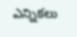ఎన్నికలు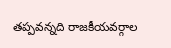తప్పవన్నది రాజకీయవర్గాల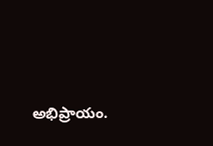అభిప్రాయం.